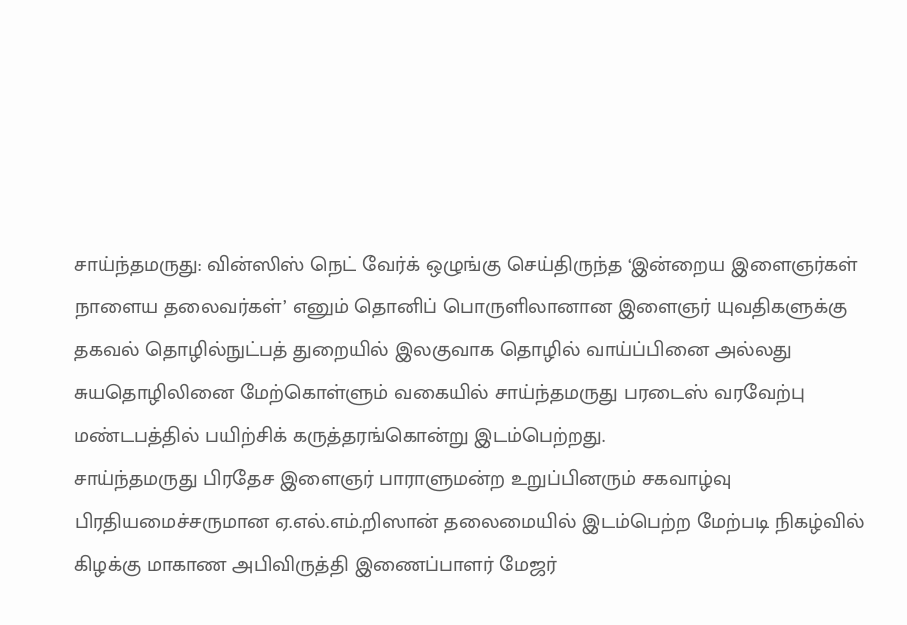சாய்ந்தமருது: வின்ஸிஸ் நெட் வேர்க் ஒழுங்கு செய்திருந்த ‘இன்றைய இளைஞர்கள் நாளைய தலைவர்கள்’ எனும் தொனிப் பொருளிலானான இளைஞர் யுவதிகளுக்கு தகவல் தொழில்நுட்பத் துறையில் இலகுவாக தொழில் வாய்ப்பினை அல்லது சுயதொழிலினை மேற்கொள்ளும் வகையில் சாய்ந்தமருது பரடைஸ் வரவேற்பு மண்டபத்தில் பயிற்சிக் கருத்தரங்கொன்று இடம்பெற்றது.
சாய்ந்தமருது பிரதேச இளைஞர் பாராளுமன்ற உறுப்பினரும் சகவாழ்வு பிரதியமைச்சருமான ஏ.எல்.எம்.றிஸான் தலைமையில் இடம்பெற்ற மேற்படி நிகழ்வில் கிழக்கு மாகாண அபிவிருத்தி இணைப்பாளர் மேஜர்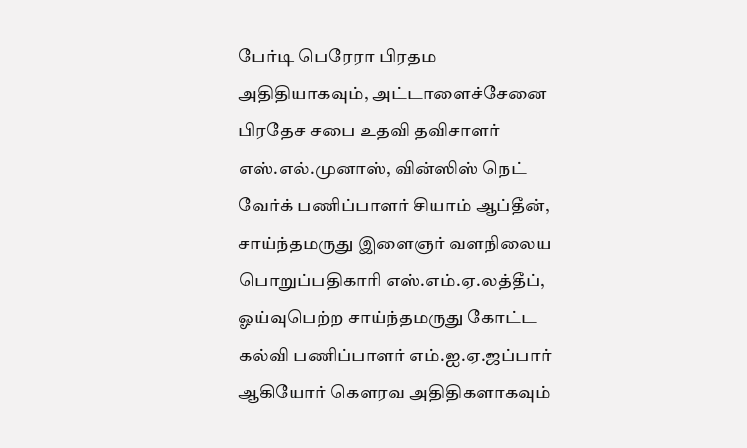பேர்டி பெரேரா பிரதம அதிதியாகவும், அட்டாளைச்சேனை பிரதேச சபை உதவி தவிசாளர் எஸ்.எல்.முனாஸ், வின்ஸிஸ் நெட் வேர்க் பணிப்பாளர் சியாம் ஆப்தீன், சாய்ந்தமருது இளைஞர் வளநிலைய பொறுப்பதிகாரி எஸ்.எம்.ஏ.லத்தீப், ஓய்வுபெற்ற சாய்ந்தமருது கோட்ட கல்வி பணிப்பாளர் எம்.ஐ.ஏ.ஜப்பார் ஆகியோர் கௌரவ அதிதிகளாகவும்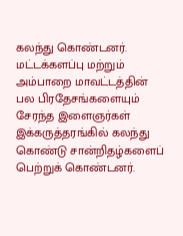கலந்து கொண்டனர்.
மட்டக்களப்பு மற்றும் அம்பாறை மாவட்டத்தின் பல பிரதேசங்களையும் சேரந்த இளைஞர்கள் இக்கருத்தரங்கில் கலந்து கொண்டு சான்றிதழ்களைப் பெற்றுக் கொண்டனர்.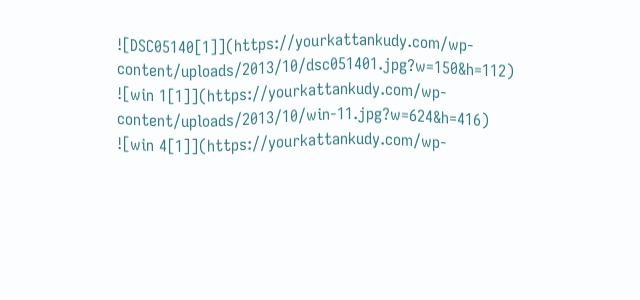![DSC05140[1]](https://yourkattankudy.com/wp-content/uploads/2013/10/dsc051401.jpg?w=150&h=112)
![win 1[1]](https://yourkattankudy.com/wp-content/uploads/2013/10/win-11.jpg?w=624&h=416)
![win 4[1]](https://yourkattankudy.com/wp-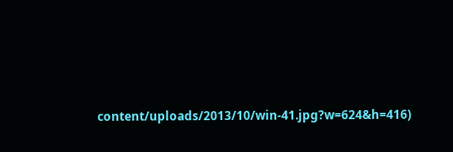content/uploads/2013/10/win-41.jpg?w=624&h=416)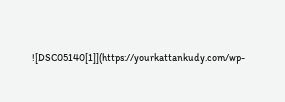![DSC05140[1]](https://yourkattankudy.com/wp-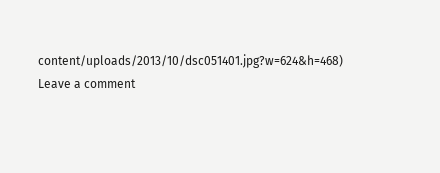content/uploads/2013/10/dsc051401.jpg?w=624&h=468)
Leave a comment